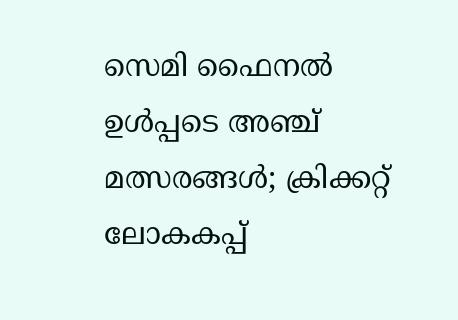സെമി ഫൈനല്‍ ഉള്‍പ്പടെ അഞ്ച് മത്സരങ്ങള്‍; ക്രിക്കറ്റ് ലോകകപ്പ്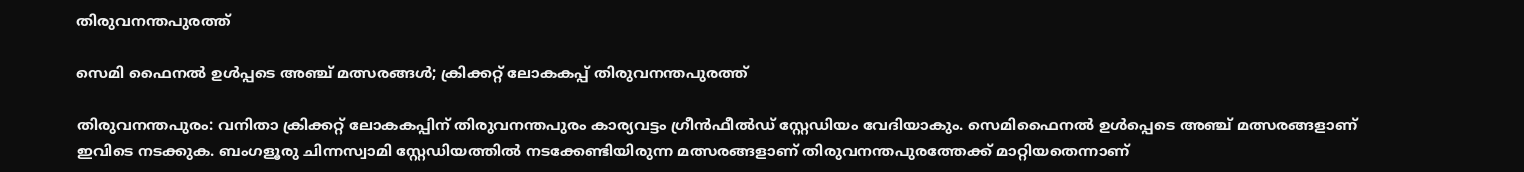തിരുവനന്തപുരത്ത്

സെമി ഫൈനല്‍ ഉള്‍പ്പടെ അഞ്ച് മത്സരങ്ങള്‍; ക്രിക്കറ്റ് ലോകകപ്പ് തിരുവനന്തപുരത്ത്

തിരുവനന്തപുരം: വനിതാ ക്രിക്കറ്റ് ലോകകപ്പിന് തിരുവനന്തപുരം കാര്യവട്ടം ഗ്രീന്‍ഫീല്‍ഡ് സ്റ്റേഡിയം വേദിയാകും. സെമിഫൈനല്‍ ഉള്‍പ്പെടെ അഞ്ച് മത്സരങ്ങളാണ് ഇവിടെ നടക്കുക. ബംഗളൂരു ചിന്നസ്വാമി സ്റ്റേഡിയത്തില്‍ നടക്കേണ്ടിയിരുന്ന മത്സരങ്ങളാണ് തിരുവനന്തപുരത്തേക്ക് മാറ്റിയതെന്നാണ്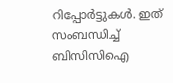റിപ്പോര്‍ട്ടുകള്‍. ഇത് സംബന്ധിച്ച് ബിസിസിഐ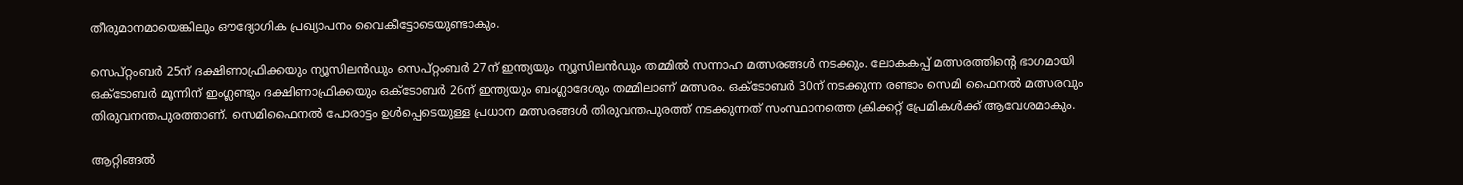തീരുമാനമായെങ്കിലും ഔദ്യോഗിക പ്രഖ്യാപനം വൈകീട്ടോടെയുണ്ടാകും.

സെപ്റ്റംബര്‍ 25ന് ദക്ഷിണാഫ്രിക്കയും ന്യൂസിലന്‍ഡും സെപ്റ്റംബര്‍ 27ന് ഇന്ത്യയും ന്യൂസിലന്‍ഡും തമ്മില്‍ സന്നാഹ മത്സരങ്ങള്‍ നടക്കും. ലോകകപ്പ് മത്സരത്തിന്റെ ഭാഗമായി ഒക്ടോബര്‍ മൂന്നിന് ഇംഗ്ലണ്ടും ദക്ഷിണാഫ്രിക്കയും ഒക്ടോബര്‍ 26ന് ഇന്ത്യയും ബംഗ്ലാദേശും തമ്മിലാണ് മത്സരം. ഒക്ടോബര്‍ 30ന് നടക്കുന്ന രണ്ടാം സെമി ഫൈനല്‍ മത്സരവും തിരുവനന്തപുരത്താണ്. സെമിഫൈനല്‍ പോരാട്ടം ഉള്‍പ്പെടെയുള്ള പ്രധാന മത്സരങ്ങള്‍ തിരുവന്തപുരത്ത് നടക്കുന്നത് സംസ്ഥാനത്തെ ക്രിക്കറ്റ് പ്രേമികള്‍ക്ക് ആവേശമാകും.

ആറ്റിങ്ങൽ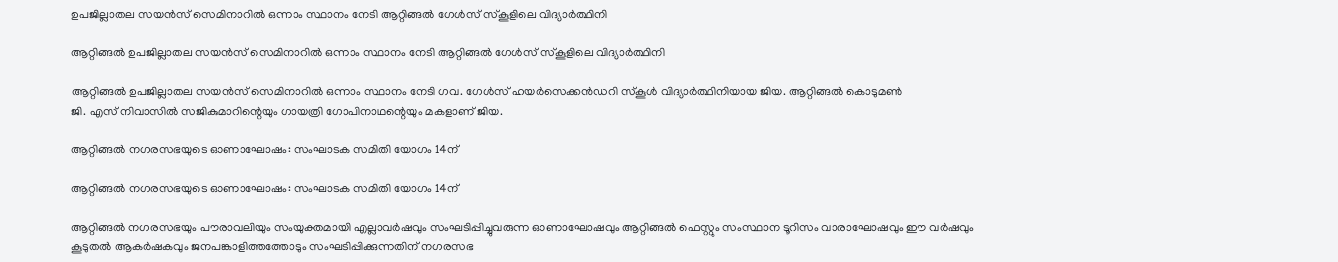ഉപജില്ലാതല സയൻസ് സെമിനാറിൽ ഒന്നാം സ്ഥാനം നേടി ആറ്റിങ്ങൽ ഗേൾസ് സ്കൂളിലെ വിദ്യാർത്ഥിനി

ആറ്റിങ്ങൽ ഉപജില്ലാതല സയൻസ് സെമിനാറിൽ ഒന്നാം സ്ഥാനം നേടി ആറ്റിങ്ങൽ ഗേൾസ് സ്കൂളിലെ വിദ്യാർത്ഥിനി

ആറ്റിങ്ങൽ ഉപജില്ലാതല സയൻസ് സെമിനാറിൽ ഒന്നാം സ്ഥാനം നേടി ഗവ. ഗേൾസ് ഹയർസെക്കൻഡറി സ്കൂൾ വിദ്യാർത്ഥിനിയായ ജിയ. ആറ്റിങ്ങൽ കൊടുമൺ
ജി. എസ് നിവാസിൽ സജികുമാറിന്റെയും ഗായത്രി ഗോപിനാഥന്റെയും മകളാണ് ജിയ.

ആറ്റിങ്ങൽ നഗരസഭയുടെ ഓണാഘോഷം: സംഘാടക സമിതി യോഗം 14ന്

ആറ്റിങ്ങൽ നഗരസഭയുടെ ഓണാഘോഷം: സംഘാടക സമിതി യോഗം 14ന്

ആറ്റിങ്ങൽ നഗരസഭയും പൗരാവലിയും സംയുക്തമായി എല്ലാവർഷവും സംഘടിപ്പിച്ചുവരുന്ന ഓണാഘോഷവും ആറ്റിങ്ങൽ ഫെസ്റ്റും സംസ്ഥാന ടൂറിസം വാരാഘോഷവും ഈ വർഷവും കൂടുതൽ ആകർഷകവും ജനപങ്കാളിത്തത്തോടും സംഘടിപ്പിക്കുന്നതിന് നഗരസഭ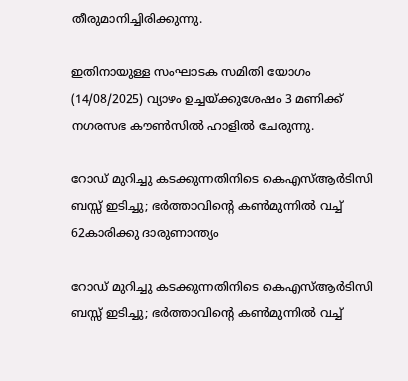തീരുമാനിച്ചിരിക്കുന്നു.

ഇതിനായുള്ള സംഘാടക സമിതി യോഗം (14/08/2025) വ്യാഴം ഉച്ചയ്ക്കുശേഷം 3 മണിക്ക് നഗരസഭ കൗൺസിൽ ഹാളിൽ ചേരുന്നു.

റോഡ് മുറിച്ചു കടക്കുന്നതിനിടെ കെഎസ്ആര്‍ടിസി ബസ്സ് ഇടിച്ചു; ഭര്‍ത്താവിന്റെ കണ്‍മുന്നില്‍ വച്ച് 62കാരിക്കു ദാരുണാന്ത്യം

റോഡ് മുറിച്ചു കടക്കുന്നതിനിടെ കെഎസ്ആര്‍ടിസി ബസ്സ് ഇടിച്ചു; ഭര്‍ത്താവിന്റെ കണ്‍മുന്നില്‍ വച്ച്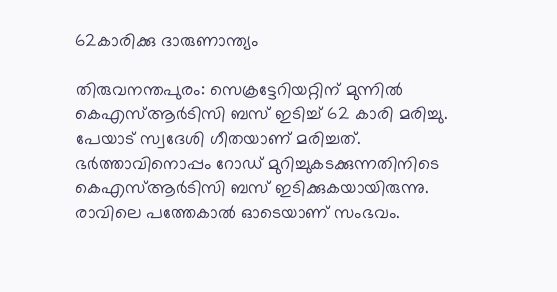62കാരിക്കു ദാരുണാന്ത്യം

തിരുവനന്തപുരം: സെക്രട്ടേറിയറ്റിന് മുന്നില്‍ കെഎസ്ആര്‍ടിസി ബസ് ഇടിച്ച് 62 കാരി മരിച്ചു. പേയാട് സ്വദേശി ഗീതയാണ് മരിച്ചത്. ഭര്‍ത്താവിനൊപ്പം റോഡ് മുറിച്ചുകടക്കുന്നതിനിടെ കെഎസ്ആര്‍ടിസി ബസ് ഇടിക്കുകയായിരുന്നു. രാവിലെ പത്തേകാല്‍ ഓടെയാണ് സംഭവം.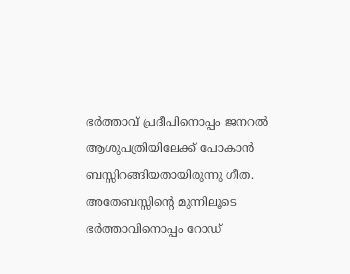ഭര്‍ത്താവ് പ്രദീപിനൊപ്പം ജനറല്‍ ആശുപത്രിയിലേക്ക് പോകാന്‍ ബസ്സിറങ്ങിയതായിരുന്നു ഗീത. അതേബസ്സിന്റെ മുന്നിലൂടെ ഭര്‍ത്താവിനൊപ്പം റോഡ്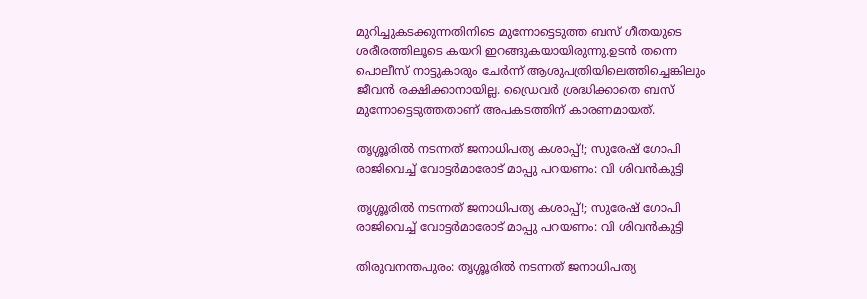മുറിച്ചുകടക്കുന്നതിനിടെ മുന്നോട്ടെടുത്ത ബസ് ഗീതയുടെ ശരീരത്തിലൂടെ കയറി ഇറങ്ങുകയായിരുന്നു.ഉടന്‍ തന്നെ പൊലീസ് നാട്ടുകാരും ചേര്‍ന്ന് ആശുപത്രിയിലെത്തിച്ചെങ്കിലും ജീവന്‍ രക്ഷിക്കാനായില്ല. ഡ്രൈവര്‍ ശ്രദ്ധിക്കാതെ ബസ് മുന്നോട്ടെടുത്തതാണ് അപകടത്തിന് കാരണമായത്.

തൃശ്ശൂരിൽ നടന്നത് ജനാധിപത്യ കശാപ്പ്!; സുരേഷ് ഗോപി രാജിവെച്ച് വോട്ടർമാരോട് മാപ്പു പറയണം: വി ശിവൻകുട്ടി

തൃശ്ശൂരിൽ നടന്നത് ജനാധിപത്യ കശാപ്പ്!; സുരേഷ് ഗോപി രാജിവെച്ച് വോട്ടർമാരോട് മാപ്പു പറയണം: വി ശിവൻകുട്ടി

തിരുവനന്തപുരം: തൃശ്ശൂരിൽ നടന്നത് ജനാധിപത്യ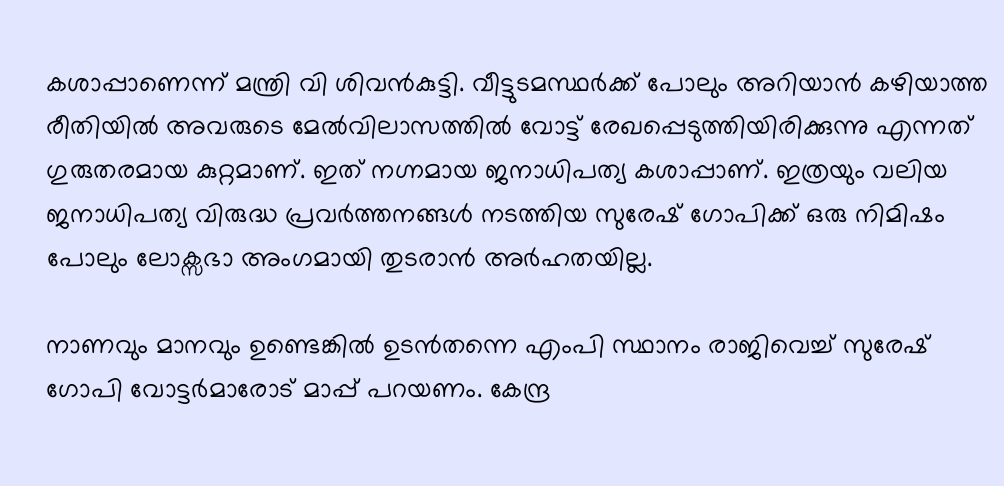കശാപ്പാണെന്ന് മന്ത്രി വി ശിവൻകുട്ടി. വീട്ടുടമസ്ഥർക്ക് പോലും അറിയാൻ കഴിയാത്ത രീതിയിൽ അവരുടെ മേൽവിലാസത്തിൽ വോട്ട് രേഖപ്പെടുത്തിയിരിക്കുന്നു എന്നത് ഗുരുതരമായ കുറ്റമാണ്. ഇത് നഗ്നമായ ജനാധിപത്യ കശാപ്പാണ്. ഇത്രയും വലിയ ജനാധിപത്യ വിരുദ്ധ പ്രവർത്തനങ്ങൾ നടത്തിയ സുരേഷ് ഗോപിക്ക് ഒരു നിമിഷം പോലും ലോക്സഭാ അംഗമായി തുടരാൻ അർഹതയില്ല.

നാണവും മാനവും ഉണ്ടെങ്കിൽ ഉടൻതന്നെ എംപി സ്ഥാനം രാജിവെച്ച് സുരേഷ് ഗോപി വോട്ടർമാരോട് മാപ്പ് പറയണം. കേന്ദ്ര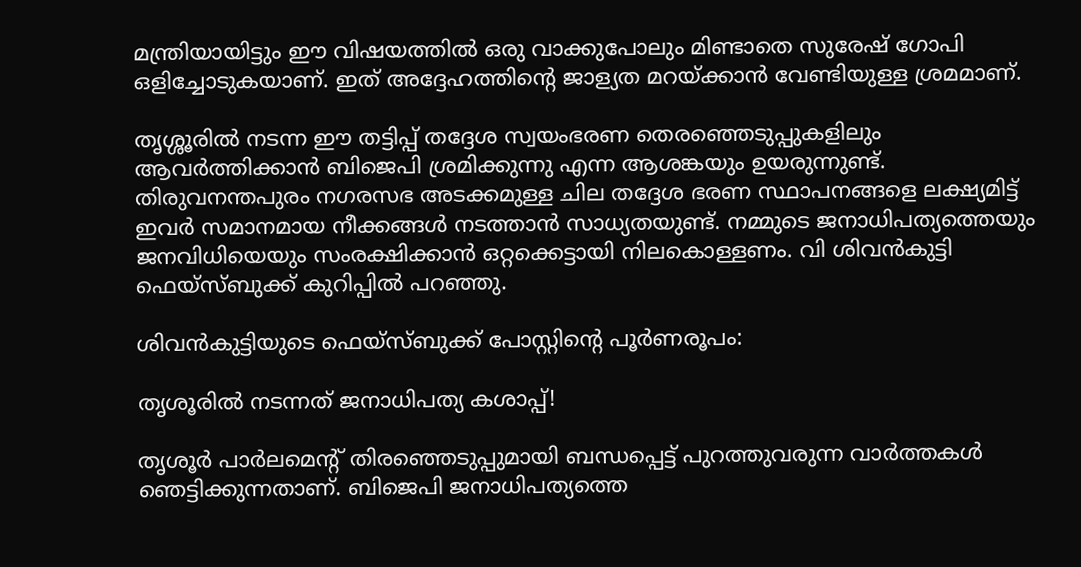മന്ത്രിയായിട്ടും ഈ വിഷയത്തിൽ ഒരു വാക്കുപോലും മിണ്ടാതെ സുരേഷ് ഗോപി ഒളിച്ചോടുകയാണ്. ഇത് അദ്ദേഹത്തിന്റെ ജാള്യത മറയ്ക്കാൻ വേണ്ടിയുള്ള ശ്രമമാണ്.

തൃശ്ശൂരിൽ നടന്ന ഈ തട്ടിപ്പ് തദ്ദേശ സ്വയംഭരണ തെരഞ്ഞെടുപ്പുകളിലും ആവർത്തിക്കാൻ ബിജെപി ശ്രമിക്കുന്നു എന്ന ആശങ്കയും ഉയരുന്നുണ്ട്. തിരുവനന്തപുരം നഗരസഭ അടക്കമുള്ള ചില തദ്ദേശ ഭരണ സ്ഥാപനങ്ങളെ ലക്ഷ്യമിട്ട് ഇവർ സമാനമായ നീക്കങ്ങൾ നടത്താൻ സാധ്യതയുണ്ട്. നമ്മുടെ ജനാധിപത്യത്തെയും ജനവിധിയെയും സംരക്ഷിക്കാൻ ഒറ്റക്കെട്ടായി നിലകൊള്ളണം. വി ശിവൻകുട്ടി ഫെയ്സ്ബുക്ക് കുറിപ്പിൽ പറഞ്ഞു.

ശിവന്‍കുട്ടിയുടെ ഫെയ്‌സ്ബുക്ക് പോസ്റ്റിന്റെ പൂര്‍ണരൂപം:

തൃശൂരിൽ നടന്നത് ജനാധിപത്യ കശാപ്പ്!

തൃശൂർ പാർലമെന്റ് തിരഞ്ഞെടുപ്പുമായി ബന്ധപ്പെട്ട് പുറത്തുവരുന്ന വാർത്തകൾ ഞെട്ടിക്കുന്നതാണ്. ബിജെപി ജനാധിപത്യത്തെ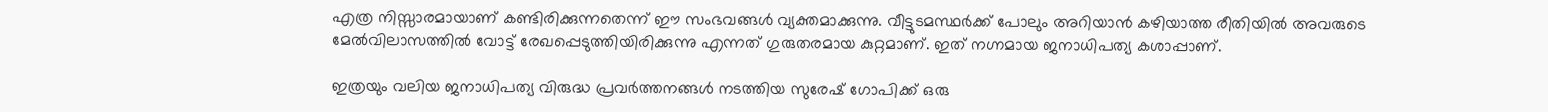എത്ര നിസ്സാരമായാണ് കണ്ടിരിക്കുന്നതെന്ന് ഈ സംഭവങ്ങൾ വ്യക്തമാക്കുന്നു. വീട്ടുടമസ്ഥർക്ക് പോലും അറിയാൻ കഴിയാത്ത രീതിയിൽ അവരുടെ മേൽവിലാസത്തിൽ വോട്ട് രേഖപ്പെടുത്തിയിരിക്കുന്നു എന്നത് ഗുരുതരമായ കുറ്റമാണ്. ഇത് നഗ്നമായ ജനാധിപത്യ കശാപ്പാണ്.

ഇത്രയും വലിയ ജനാധിപത്യ വിരുദ്ധ പ്രവർത്തനങ്ങൾ നടത്തിയ സുരേഷ് ഗോപിക്ക് ഒരു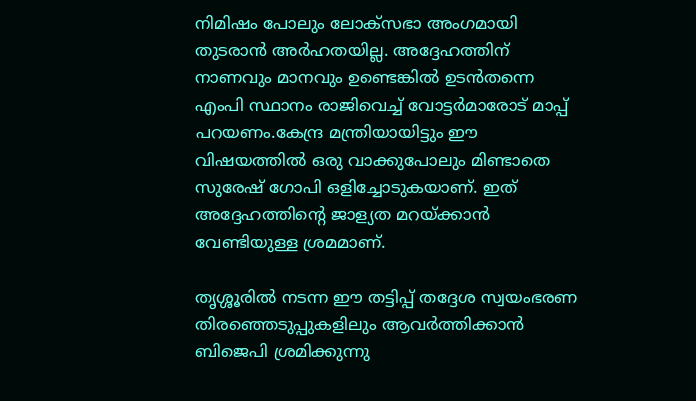നിമിഷം പോലും ലോക്സഭാ അംഗമായി തുടരാൻ അർഹതയില്ല. അദ്ദേഹത്തിന് നാണവും മാനവും ഉണ്ടെങ്കിൽ ഉടൻതന്നെ എംപി സ്ഥാനം രാജിവെച്ച് വോട്ടർമാരോട് മാപ്പ് പറയണം.കേന്ദ്ര മന്ത്രിയായിട്ടും ഈ വിഷയത്തിൽ ഒരു വാക്കുപോലും മിണ്ടാതെ സുരേഷ് ഗോപി ഒളിച്ചോടുകയാണ്. ഇത് അദ്ദേഹത്തിന്റെ ജാള്യത മറയ്ക്കാൻ വേണ്ടിയുള്ള ശ്രമമാണ്.

തൃശ്ശൂരിൽ നടന്ന ഈ തട്ടിപ്പ് തദ്ദേശ സ്വയംഭരണ തിരഞ്ഞെടുപ്പുകളിലും ആവർത്തിക്കാൻ ബിജെപി ശ്രമിക്കുന്നു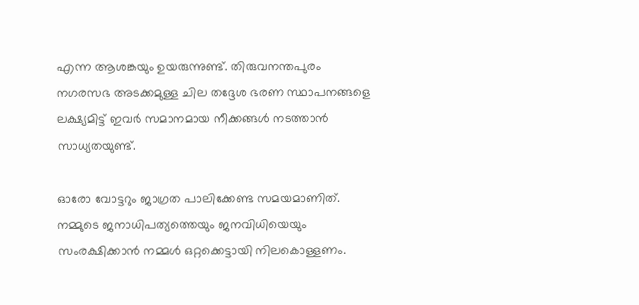എന്ന ആശങ്കയും ഉയരുന്നുണ്ട്. തിരുവനന്തപുരം നഗരസഭ അടക്കമുള്ള ചില തദ്ദേശ ഭരണ സ്ഥാപനങ്ങളെ ലക്ഷ്യമിട്ട് ഇവർ സമാനമായ നീക്കങ്ങൾ നടത്താൻ സാധ്യതയുണ്ട്.

ഓരോ വോട്ടറും ജാഗ്രത പാലിക്കേണ്ട സമയമാണിത്. നമ്മുടെ ജനാധിപത്യത്തെയും ജനവിധിയെയും സംരക്ഷിക്കാൻ നമ്മൾ ഒറ്റക്കെട്ടായി നിലകൊള്ളണം.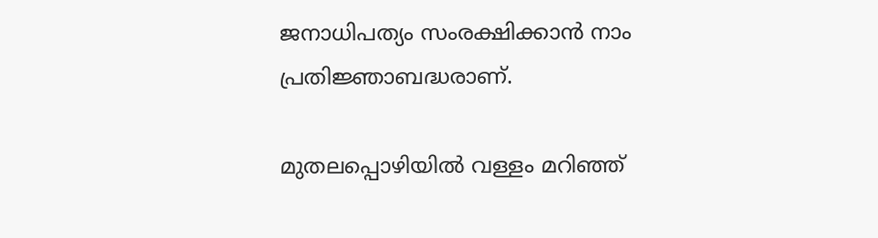ജനാധിപത്യം സംരക്ഷിക്കാൻ നാം പ്രതിജ്ഞാബദ്ധരാണ്.

മുതലപ്പൊഴിയിൽ വള്ളം മറിഞ്ഞ്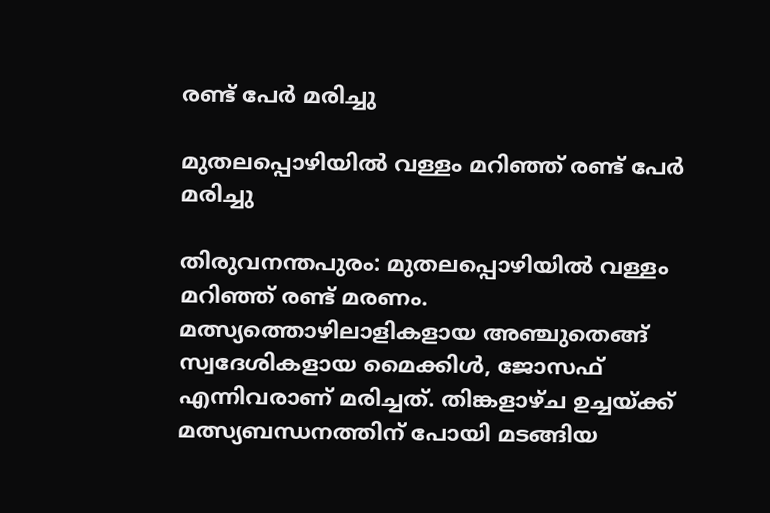രണ്ട് പേർ മരിച്ചു

മുതലപ്പൊഴിയിൽ വള്ളം മറിഞ്ഞ് രണ്ട് പേർ മരിച്ചു

തിരുവനന്തപുരം: മുതലപ്പൊഴിയില്‍ വള്ളം മറിഞ്ഞ് രണ്ട് മരണം. മത്സ്യത്തൊഴിലാളികളായ അഞ്ചുതെങ്ങ് സ്വദേശികളായ മൈക്കിള്‍, ജോസഫ് എന്നിവരാണ് മരിച്ചത്. തിങ്കളാഴ്ച ഉച്ചയ്ക്ക് മത്സ്യബന്ധനത്തിന് പോയി മടങ്ങിയ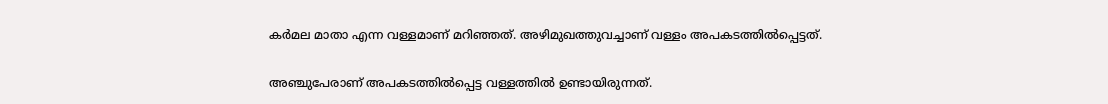കര്‍മല മാതാ എന്ന വള്ളമാണ് മറിഞ്ഞത്. അഴിമുഖത്തുവച്ചാണ് വള്ളം അപകടത്തില്‍പ്പെട്ടത്.

അഞ്ചുപേരാണ് അപകടത്തില്‍പ്പെട്ട വള്ളത്തില്‍ ഉണ്ടായിരുന്നത്.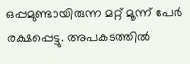ഒപ്പമുണ്ടായിരുന്ന മറ്റ് മൂന്ന് പേര്‍ രക്ഷപ്പെട്ടു. അപകടത്തില്‍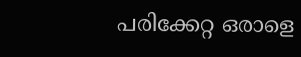പരിക്കേറ്റ ഒരാളെ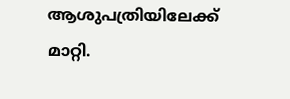ആശുപത്രിയിലേക്ക് മാറ്റി.